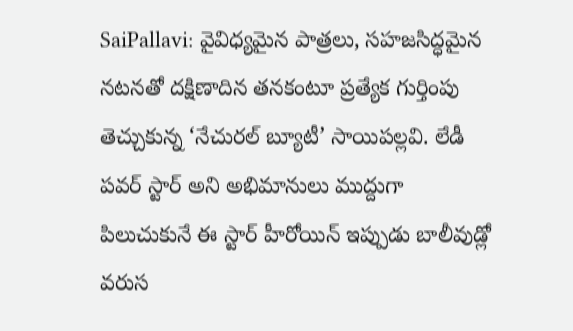SaiPallavi: వైవిధ్యమైన పాత్రలు, సహజసిద్ధమైన నటనతో దక్షిణాదిన తనకంటూ ప్రత్యేక గుర్తింపు తెచ్చుకున్న ‘నేచురల్ బ్యూటీ’ సాయిపల్లవి. లేడీ పవర్ స్టార్ అని అభిమానులు ముద్దుగా పిలుచుకునే ఈ స్టార్ హీరోయిన్ ఇప్పుడు బాలీవుడ్లో వరుస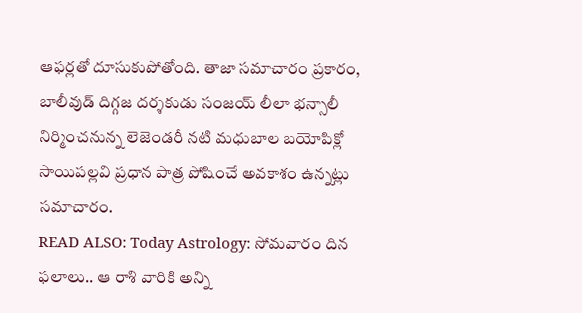ఆఫర్లతో దూసుకుపోతోంది. తాజా సమాచారం ప్రకారం, బాలీవుడ్ దిగ్గజ దర్శకుడు సంజయ్ లీలా భన్సాలీ నిర్మించనున్న లెజెండరీ నటి మధుబాల బయోపిక్లో సాయిపల్లవి ప్రధాన పాత్ర పోషించే అవకాశం ఉన్నట్లు సమాచారం.
READ ALSO: Today Astrology: సోమవారం దిన ఫలాలు.. ఆ రాశి వారికి అన్ని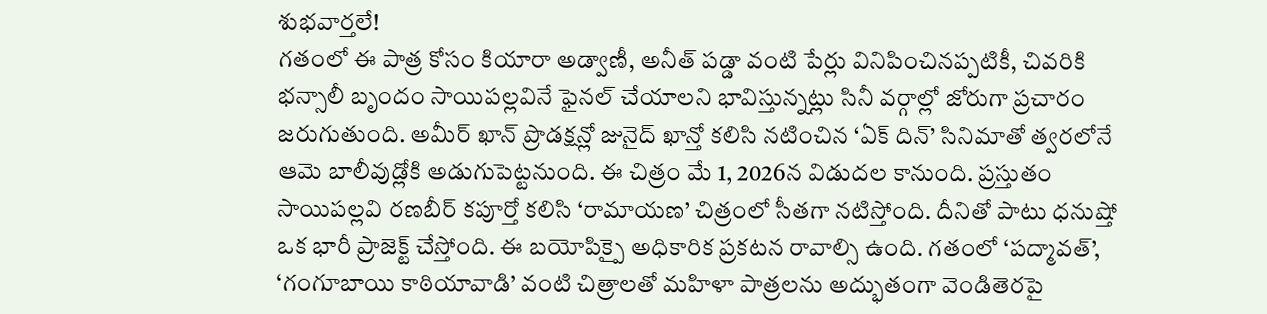శుభవార్తలే!
గతంలో ఈ పాత్ర కోసం కియారా అడ్వాణీ, అనీత్ పడ్డా వంటి పేర్లు వినిపించినప్పటికీ, చివరికి భన్సాలీ బృందం సాయిపల్లవినే ఫైనల్ చేయాలని భావిస్తున్నట్లు సినీ వర్గాల్లో జోరుగా ప్రచారం జరుగుతుంది. అమీర్ ఖాన్ ప్రొడక్షన్లో జునైద్ ఖాన్తో కలిసి నటించిన ‘ఏక్ దిన్’ సినిమాతో త్వరలోనే ఆమె బాలీవుడ్లోకి అడుగుపెట్టనుంది. ఈ చిత్రం మే 1, 2026న విడుదల కానుంది. ప్రస్తుతం సాయిపల్లవి రణబీర్ కపూర్తో కలిసి ‘రామాయణ’ చిత్రంలో సీతగా నటిస్తోంది. దీనితో పాటు ధనుష్తో ఒక భారీ ప్రాజెక్ట్ చేస్తోంది. ఈ బయోపిక్పై అధికారిక ప్రకటన రావాల్సి ఉంది. గతంలో ‘పద్మావత్’, ‘గంగూబాయి కాఠియావాడి’ వంటి చిత్రాలతో మహిళా పాత్రలను అద్భుతంగా వెండితెరపై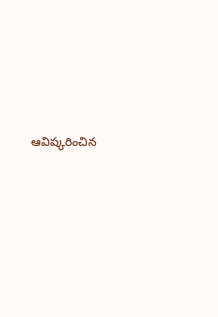ఆవిష్కరించిన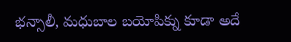భన్సాలీ, మధుబాల బయోపిక్ను కూడా అదే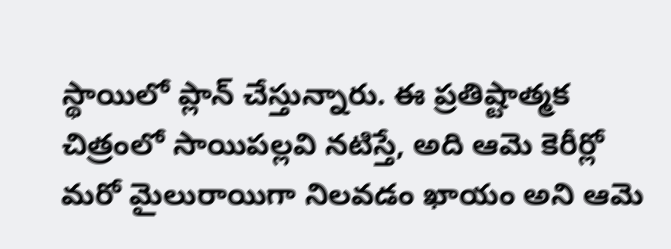స్థాయిలో ప్లాన్ చేస్తున్నారు. ఈ ప్రతిష్టాత్మక చిత్రంలో సాయిపల్లవి నటిస్తే, అది ఆమె కెరీర్లో మరో మైలురాయిగా నిలవడం ఖాయం అని ఆమె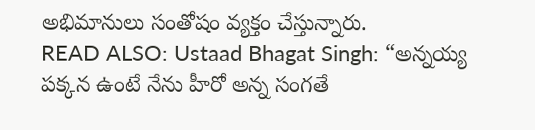అభిమానులు సంతోషం వ్యక్తం చేస్తున్నారు.
READ ALSO: Ustaad Bhagat Singh: “అన్నయ్య పక్కన ఉంటే నేను హీరో అన్న సంగతే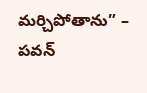మర్చిపోతాను” – పవన్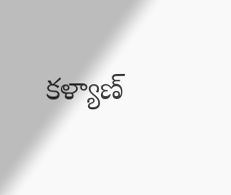కళ్యాణ్